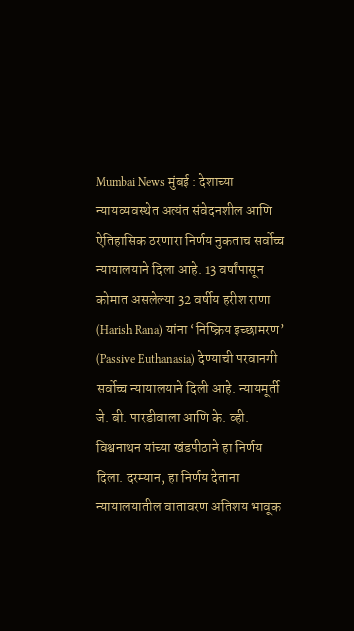Mumbai News मुंबई : देशाच्या न्यायव्यवस्थेत अत्यंत संवेदनशील आणि ऐतिहासिक ठरणारा निर्णय नुकताच सर्वोच्च न्यायालयाने दिला आहे. 13 वर्षांपासून कोमात असलेल्या 32 वर्षीय हरीश राणा (Harish Rana) यांना ‘निष्क्रिय इच्छामरण’ (Passive Euthanasia) देण्याची परवानगी सर्वोच्च न्यायालयाने दिली आहे. न्यायमूर्ती जे. बी. पारडीवाला आणि के. व्ही. विश्वनाथन यांच्या खंडपीठाने हा निर्णय दिला. दरम्यान, हा निर्णय देताना न्यायालयातील वातावरण अतिशय भावूक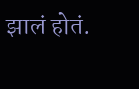झालं होतं.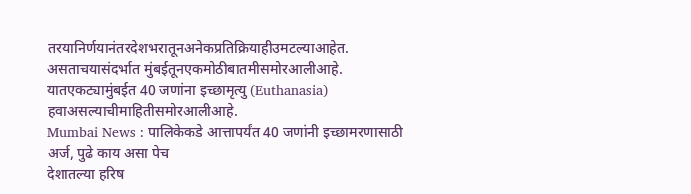तरयानिर्णयानंतरदेशभरातूनअनेकप्रतिक्रियाहीउमटल्याआहेत. असताचयासंदर्भात मुंबईतूनएकमोठीबातमीसमोरआलीआहे. यातएकट्यामुंबईत 40 जणांना इच्छामृत्यु (Euthanasia) हवाअसल्याचीमाहितीसमोरआलीआहे.
Mumbai News : पालिकेकडे आत्तापर्यंत 40 जणांनी इच्छामरणासाठी अर्ज, पुढे काय असा पेच
देशातल्या हरिष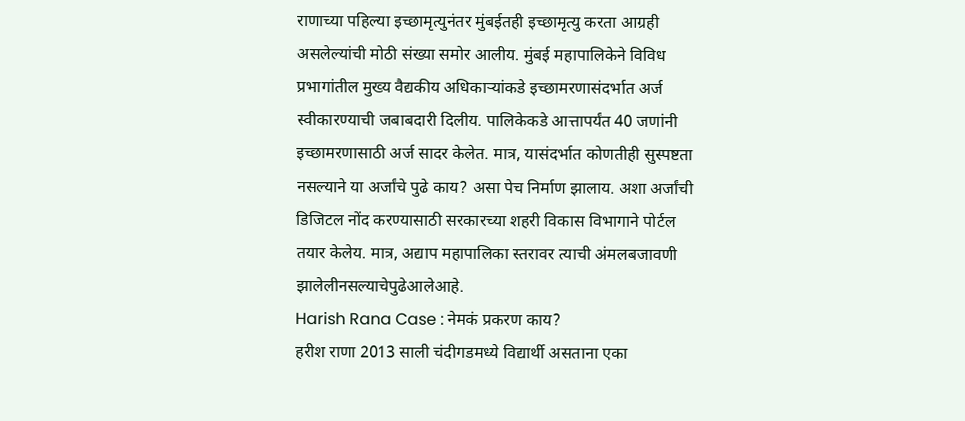राणाच्या पहिल्या इच्छामृत्युनंतर मुंबईतही इच्छामृत्यु करता आग्रही असलेल्यांची मोठी संख्या समोर आलीय. मुंबई महापालिकेने विविध प्रभागांतील मुख्य वैद्यकीय अधिकाऱ्यांकडे इच्छामरणासंदर्भात अर्ज स्वीकारण्याची जबाबदारी दिलीय. पालिकेकडे आत्तापर्यंत 40 जणांनी इच्छामरणासाठी अर्ज सादर केलेत. मात्र, यासंदर्भात कोणतीही सुस्पष्टता नसल्याने या अर्जांचे पुढे काय? असा पेच निर्माण झालाय. अशा अर्जांची डिजिटल नोंद करण्यासाठी सरकारच्या शहरी विकास विभागाने पोर्टल तयार केलेय. मात्र, अद्याप महापालिका स्तरावर त्याची अंमलबजावणी झालेलीनसल्याचेपुढेआलेआहे.
Harish Rana Case : नेमकं प्रकरण काय?
हरीश राणा 2013 साली चंदीगडमध्ये विद्यार्थी असताना एका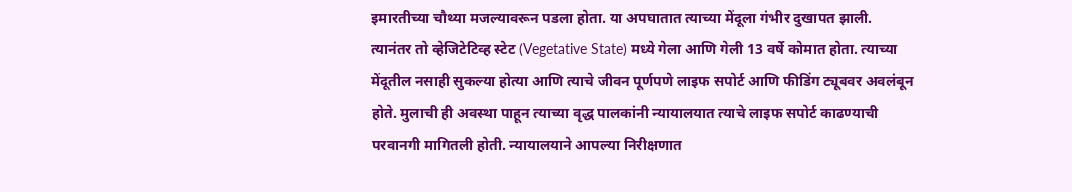इमारतीच्या चौथ्या मजल्यावरून पडला होता. या अपघातात त्याच्या मेंदूला गंभीर दुखापत झाली. त्यानंतर तो व्हेजिटेटिव्ह स्टेट (Vegetative State) मध्ये गेला आणि गेली 13 वर्षे कोमात होता. त्याच्या मेंदूतील नसाही सुकल्या होत्या आणि त्याचे जीवन पूर्णपणे लाइफ सपोर्ट आणि फीडिंग ट्यूबवर अवलंबून होते. मुलाची ही अवस्था पाहून त्याच्या वृद्ध पालकांनी न्यायालयात त्याचे लाइफ सपोर्ट काढण्याची परवानगी मागितली होती. न्यायालयाने आपल्या निरीक्षणात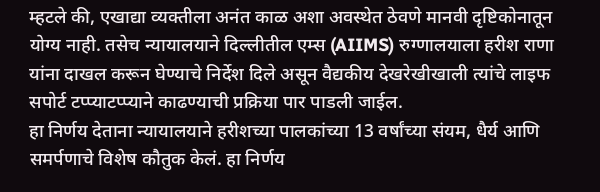म्हटले की, एखाद्या व्यक्तीला अनंत काळ अशा अवस्थेत ठेवणे मानवी दृष्टिकोनातून योग्य नाही. तसेच न्यायालयाने दिल्लीतील एम्स (AIIMS) रुग्णालयाला हरीश राणा यांना दाखल करून घेण्याचे निर्देश दिले असून वैद्यकीय देखरेखीखाली त्यांचे लाइफ सपोर्ट टप्प्याटप्प्याने काढण्याची प्रक्रिया पार पाडली जाईल.
हा निर्णय देताना न्यायालयाने हरीशच्या पालकांच्या 13 वर्षांच्या संयम, धैर्य आणि समर्पणाचे विशेष कौतुक केलं. हा निर्णय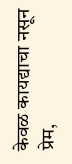केवळ कायद्याचा नसून प्रेम,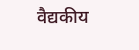वैद्यकीय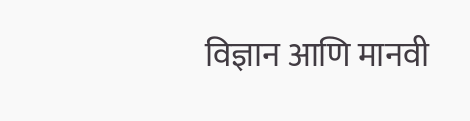विज्ञान आणि मानवी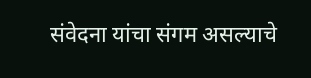संवेदना यांचा संगम असल्याचे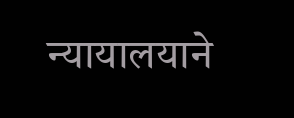न्यायालयाने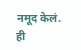नमूद केलं.
ही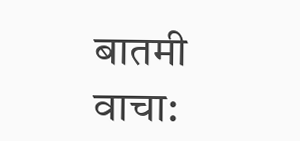बातमी वाचा: